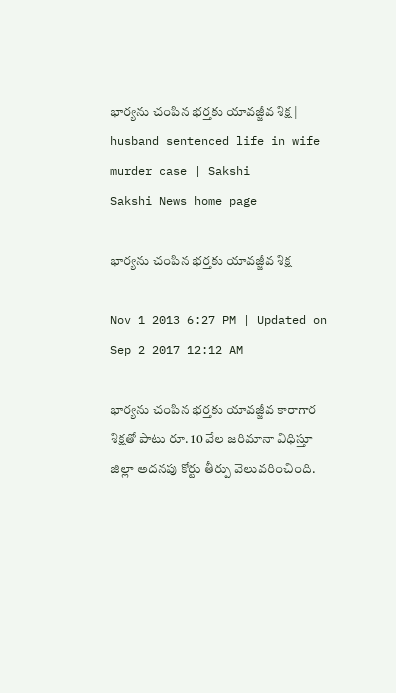భార్యను చంపిన భర్తకు యావజ్జీవ శిక్ష | husband sentenced life in wife murder case | Sakshi
Sakshi News home page

భార్యను చంపిన భర్తకు యావజ్జీవ శిక్ష

Nov 1 2013 6:27 PM | Updated on Sep 2 2017 12:12 AM

భార్యను చంపిన భర్తకు యావజ్జీవ కారాగార శిక్షతో పాటు రూ. 10 వేల జరిమానా విధిస్తూ జిల్లా అదనపు కోర్టు తీర్పు వెలువరించింది.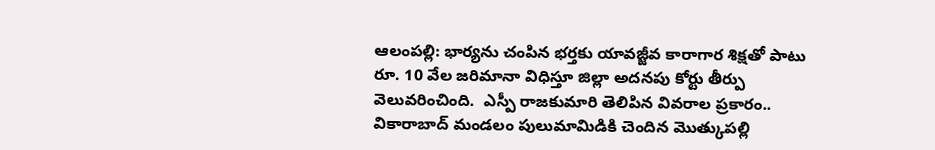ఆలంపల్లి: భార్యను చంపిన భర్తకు యావజ్జీవ కారాగార శిక్షతో పాటు రూ. 10 వేల జరిమానా విధిస్తూ జిల్లా అదనపు కోర్టు తీర్పు వెలువరించింది.  ఎస్పీ రాజకుమారి తెలిపిన వివరాల ప్రకారం.. వికారాబాద్ మండలం పులుమామిడికి చెందిన మొత్కుపల్లి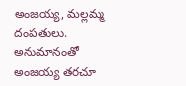అంజయ్య, మల్లమ్మ దంపతులు. అనుమానంతో అంజయ్య తరచూ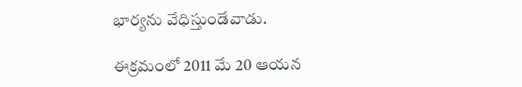భార్యను వేధిస్తుండేవాడు.

ఈక్రమంలో 2011 మే 20 ఆయన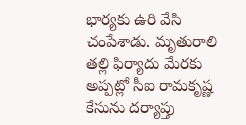భార్యకు ఉరి వేసి చంపేశాడు. మృతురాలి తల్లి ఫిర్యాదు మేరకు అప్పట్లో సీఐ రామకృష్ణ కేసును దర్యాప్తు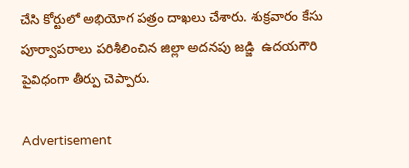చేసి కోర్టులో అభియోగ పత్రం దాఖలు చేశారు. శుక్రవారం కేసు పూర్వాపరాలు పరిశీలించిన జిల్లా అదనపు జడ్జి  ఉదయగౌరి పైవిధంగా తీర్పు చెప్పారు.

Advertisement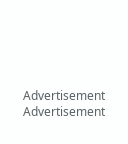Advertisement
Advertisement